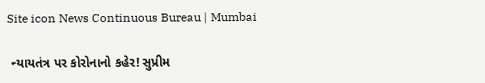Site icon News Continuous Bureau | Mumbai

 ન્યાયતંત્ર પર કોરોનાનો કહેર! સુપ્રીમ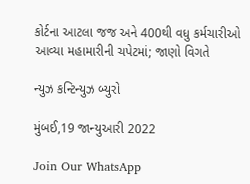કોર્ટના આટલા જજ અને 400થી વધુ કર્મચારીઓ આવ્યા મહામારીની ચપેટમાં; જાણો વિગતે

ન્યુઝ કન્ટિન્યુઝ બ્યુરો

મુંબઈ,19 જાન્યુઆરી 2022

Join Our WhatsApp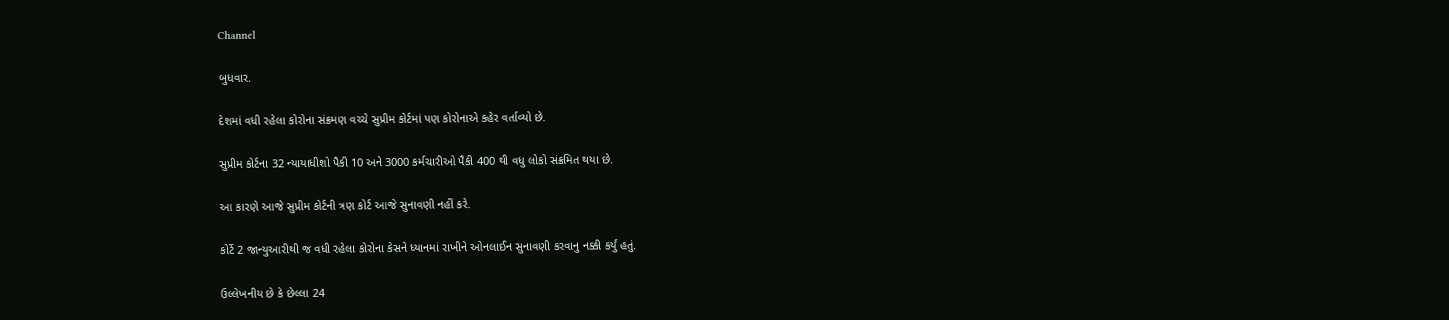Channel

બુધવાર.

દેશમાં વધી રહેલા કોરોના સંક્રમણ વચ્ચે સુપ્રીમ કોર્ટમાં પણ કોરોનાએ કહેર વર્તાવ્યો છે.

સુપ્રીમ કોર્ટના 32 ન્યાયાધીશો પૈકી 10 અને 3000 કર્મચારીઓ પૈકી 400 થી વધુ લોકો સંક્રમિત થયા છે.

આ કારણે આજે સુપ્રીમ કોર્ટની ત્રણ કોર્ટ આજે સુનાવણી નહીં કરે.

કોર્ટે 2 જાન્યુઆરીથી જ વધી રહેલા કોરોના કેસને ધ્યાનમાં રાખીને ઓનલાઈન સુનાવણી કરવાનુ નક્કી કર્યું હતું.

ઉલ્લેખનીય છે કે છેલ્લા 24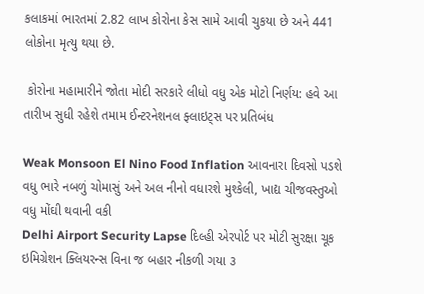કલાકમાં ભારતમાં 2.82 લાખ કોરોના કેસ સામે આવી ચુકયા છે અને 441 લોકોના મૃત્યુ થયા છે.

 કોરોના મહામારીને જોતા મોદી સરકારે લીધો વધુ એક મોટો નિર્ણય: હવે આ તારીખ સુધી રહેશે તમામ ઈન્ટરનેશનલ ફ્લાઇટ્સ પર પ્રતિબંધ

Weak Monsoon El Nino Food Inflation આવનારા દિવસો પડશે વધુ ભારે નબળું ચોમાસું અને અલ નીનો વધારશે મુશ્કેલી, ખાદ્ય ચીજવસ્તુઓ વધુ મોંઘી થવાની વકી
Delhi Airport Security Lapse દિલ્હી એરપોર્ટ પર મોટી સુરક્ષા ચૂક ઇમિગ્રેશન ક્લિયરન્સ વિના જ બહાર નીકળી ગયા ૩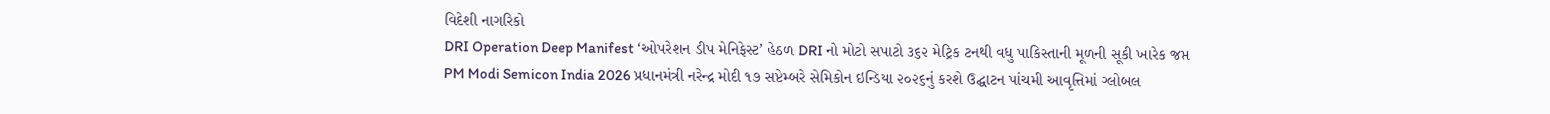વિદેશી નાગરિકો
DRI Operation Deep Manifest ‘ઓપરેશન ડીપ મેનિફેસ્ટ’ હેઠળ DRI નો મોટો સપાટો ૩૬૨ મેટ્રિક ટનથી વધુ પાકિસ્તાની મૂળની સૂકી ખારેક જપ્ત
PM Modi Semicon India 2026 પ્રધાનમંત્રી નરેન્દ્ર મોદી ૧૭ સપ્ટેમ્બરે સેમિકોન ઇન્ડિયા ૨૦૨૬નું કરશે ઉદ્ઘાટન પાંચમી આવૃત્તિમાં ગ્લોબલ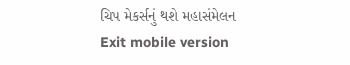ચિપ મેકર્સનું થશે મહાસંમેલન
Exit mobile version